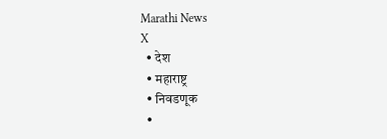Marathi News
X
  • देश
  • महाराष्ट्र
  • निवडणूक
  •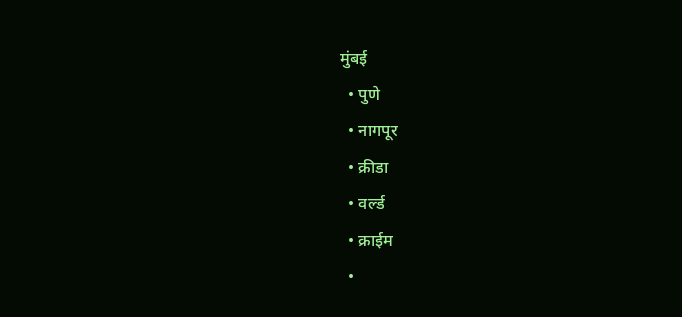मुंबई
  • पुणे
  • नागपूर
  • क्रीडा
  • वर्ल्ड
  • क्राईम
  •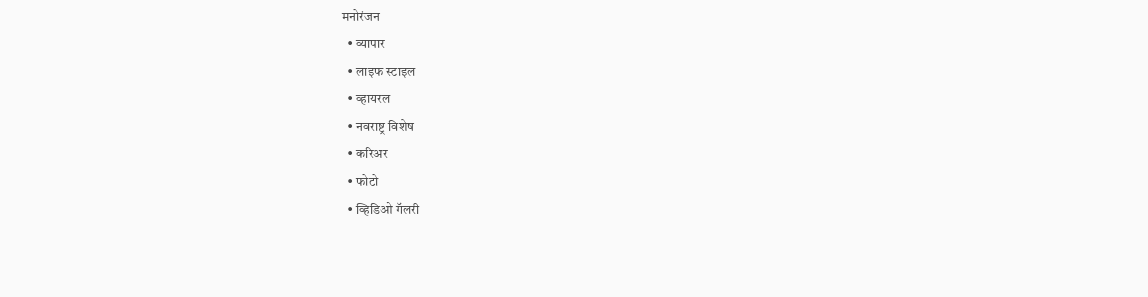मनोरंजन
  • व्यापार
  • लाइफ स्टाइल
  • व्हायरल
  • नवराष्ट्र विशेष
  • करिअर
  • फोटो
  • व्हिडिओ गॅलरी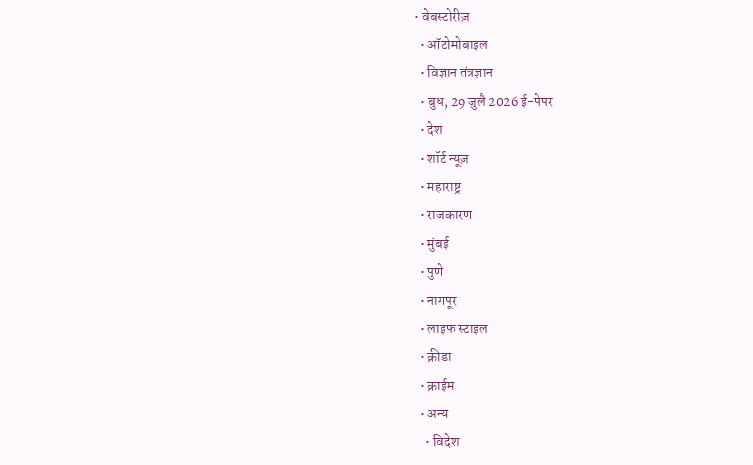• वेबस्टोरीज़
  • ऑटोमोबाइल
  • विज्ञान तंत्रज्ञान
  • बुध, 29 जुलै 2026 ई-पेपर
  • देश
  • शॉर्ट न्यूज़
  • महाराष्ट्र
  • राजकारण
  • मुंबई
  • पुणे
  • नागपूर
  • लाइफ स्टाइल
  • क्रीडा
  • क्राईम
  • अन्य
    • विदेश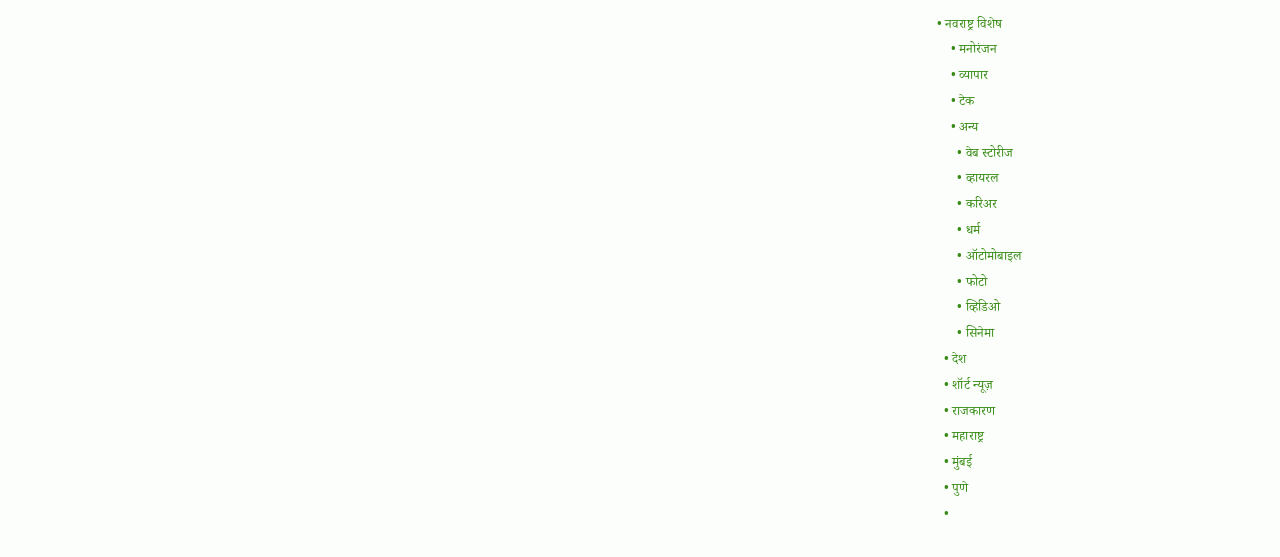• नवराष्ट्र विशेष
    • मनोरंजन
    • व्यापार
    • टेक
    • अन्य
      • वेब स्टोरीज
      • व्हायरल
      • करिअर
      • धर्म
      • ऑटोमोबाइल
      • फोटो
      • व्हिडिओ
      • सिनेमा
  • देश
  • शॉर्ट न्यूज़
  • राजकारण
  • महाराष्ट्र
  • मुंबई
  • पुणे
  •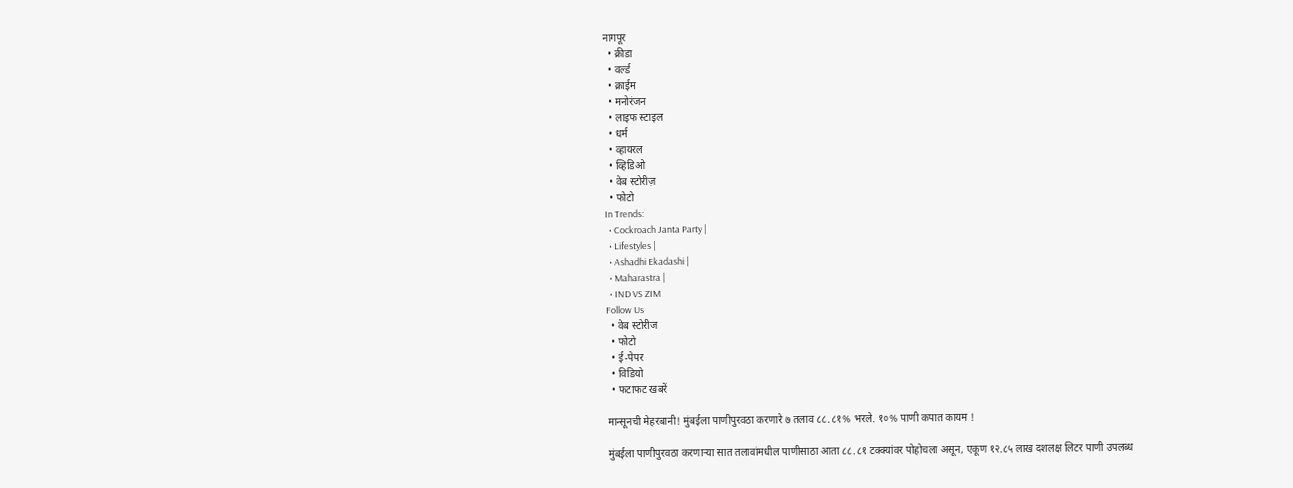नागपूर
  • क्रीडा
  • वर्ल्ड
  • क्राईम
  • मनोरंजन
  • लाइफ स्टाइल
  • धर्म
  • व्हायरल
  • व्हिडिओ
  • वेब स्टोरीज़
  • फोटो
In Trends:
  • Cockroach Janta Party |
  • Lifestyles |
  • Ashadhi Ekadashi |
  • Maharastra |
  • IND VS ZIM
Follow Us
  • वेब स्टोरीज
  • फोटो
  • ई-पेपर
  • विडियो
  • फटाफट खबरें

मान्सूनची मेहरबानी! मुंबईला पाणीपुरवठा करणारे ७ तलाव ८८.८१% भरले. १०% पाणी कपात कायम !

मुंबईला पाणीपुरवठा करणाऱ्या सात तलावांमधील पाणीसाठा आता ८८.८१ टक्क्यांवर पोहोचला असून, एकूण १२.८५ लाख दशलक्ष लिटर पाणी उपलब्ध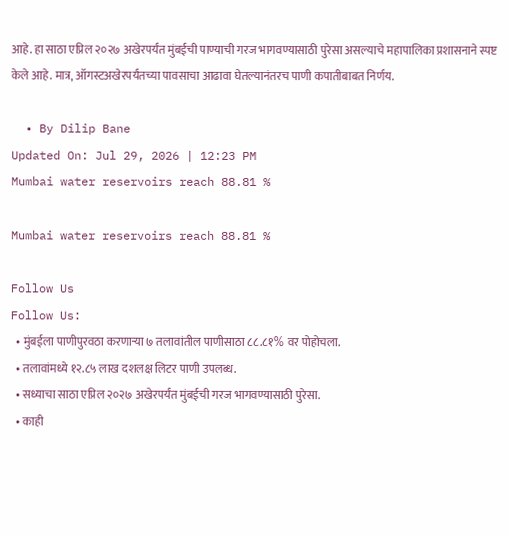आहे. हा साठा एप्रिल २०२७ अखेरपर्यंत मुंबईची पाण्याची गरज भागवण्यासाठी पुरेसा असल्याचे महापालिका प्रशासनाने स्पष्ट केले आहे. मात्र, ऑगस्टअखेरपर्यंतच्या पावसाचा आढावा घेतल्यानंतरच पाणी कपातीबाबत निर्णय.

  • By Dilip Bane
Updated On: Jul 29, 2026 | 12:23 PM
Mumbai water reservoirs reach 88.81 %

Mumbai water reservoirs reach 88.81 %

Follow Us
Follow Us:
  • मुंबईला पाणीपुरवठा करणाऱ्या ७ तलावांतील पाणीसाठा ८८.८१% वर पोहोचला.
  • तलावांमध्ये १२.८५ लाख दशलक्ष लिटर पाणी उपलब्ध.
  • सध्याचा साठा एप्रिल २०२७ अखेरपर्यंत मुंबईची गरज भागवण्यासाठी पुरेसा.
  • काही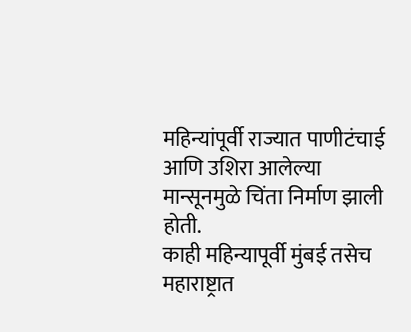महिन्यांपूर्वी राज्यात पाणीटंचाई आणि उशिरा आलेल्या मान्सूनमुळे चिंता निर्माण झाली होती.
काही महिन्यापूर्वी मुंबई तसेच महाराष्ट्रात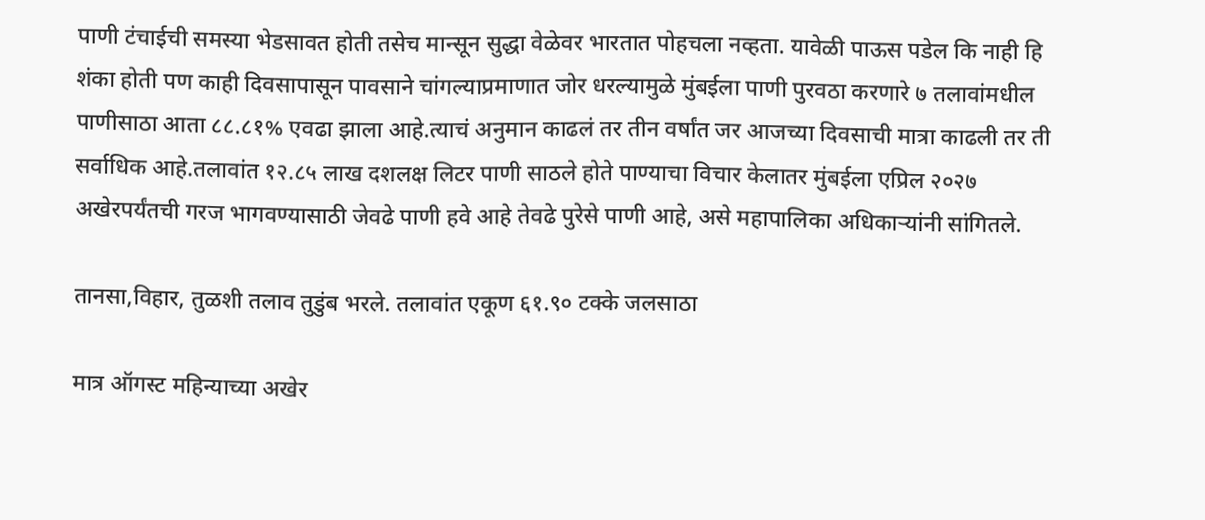पाणी टंचाईची समस्या भेडसावत होती तसेच मान्सून सुद्धा वेळेवर भारतात पोहचला नव्हता. यावेळी पाऊस पडेल कि नाही हि शंका होती पण काही दिवसापासून पावसाने चांगल्याप्रमाणात जोर धरल्यामुळे मुंबईला पाणी पुरवठा करणारे ७ तलावांमधील पाणीसाठा आता ८८.८१% एवढा झाला आहे.त्याचं अनुमान काढलं तर तीन वर्षांत जर आजच्या दिवसाची मात्रा काढली तर ती सर्वाधिक आहे.तलावांत १२.८५ लाख दशलक्ष लिटर पाणी साठले होते पाण्याचा विचार केलातर मुंबईला एप्रिल २०२७ अखेरपर्यंतची गरज भागवण्यासाठी जेवढे पाणी हवे आहे तेवढे पुरेसे पाणी आहे, असे महापालिका अधिकाऱ्यांनी सांगितले.

तानसा,विहार, तुळशी तलाव तुडुंब भरले. तलावांत एकूण ६१.९० टक्के जलसाठा

मात्र ऑगस्ट महिन्याच्या अखेर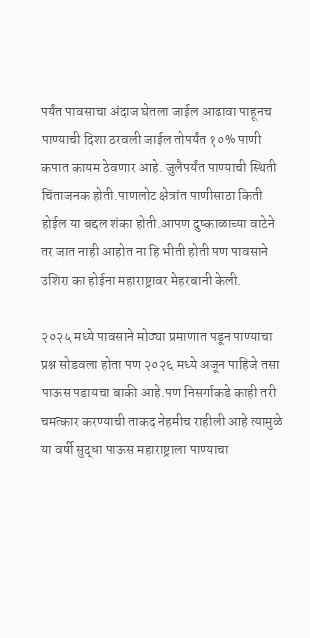पर्यंत पावसाचा अंदाज घेतला जाईल आढावा पाहूनच पाण्याची दिशा ठरवली जाईल तोपर्यंत १०% पाणी कपात कायम ठेवणार आहे. जुलैपर्यंत पाण्याची स्थिती चिंताजनक होती.पाणलोट क्षेत्रांत पाणीसाठा किती होईल या बद्दल शंका होती.आपण दुष्काळाच्या वाटेने तर जात नाही आहोत ना हि भीती होती पण पावसाने उशिरा का होईना महाराष्ट्रावर मेहरबानी केली.

२०२५ मध्ये पावसाने मोठ्या प्रमाणात पडून पाण्याचा प्रश्न सोडवला होता पण २०२६ मध्ये अजून पाहिजे तसा पाऊस पडायचा बाकी आहे.पण निसर्गाकडे काही तरी चमत्कार करण्याची ताकद नेहमीच राहीली आहे त्यामुळे या वर्षी सुद्धा पाऊस महाराष्ट्राला पाण्याचा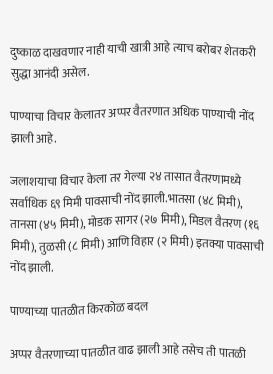दुष्काळ दाखवणार नाही याची खात्री आहे त्याच बरोबर शेतकरी सुद्धा आनंदी असेल.

पाण्याचा विचार केलातर अप्पर वैतरणात अधिक पाण्याची नोंद झाली आहे.

जलाशयाचा विचार केला तर गेल्या २४ तासात वैतरणामध्ये सर्वाधिक ६९ मिमी पावसाची नोंद झाली.भातसा (४८ मिमी), तानसा (४५ मिमी), मोडक सागर (२७ मिमी), मिडल वैतरण (१६ मिमी), तुळसी (८ मिमी) आणि विहार (२ मिमी) इतक्या पावसाची नोंद झाली.

पाण्याच्या पातळीत किरकोळ बदल

अप्पर वैतरणाच्या पातळीत वाढ झाली आहे तसेच ती पातळी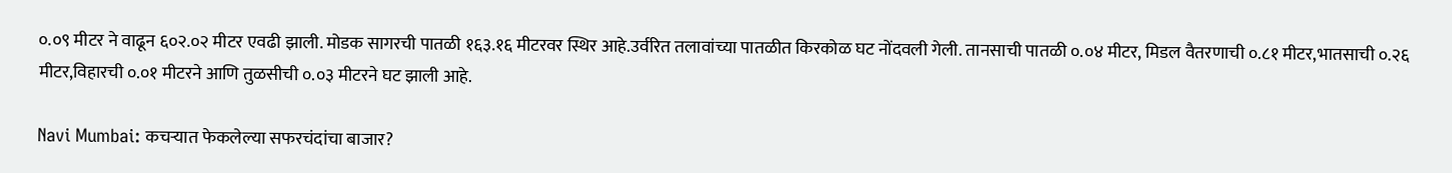०.०९ मीटर ने वाढून ६०२.०२ मीटर एवढी झाली. मोडक सागरची पातळी १६३.१६ मीटरवर स्थिर आहे.उर्वरित तलावांच्या पातळीत किरकोळ घट नोंदवली गेली. तानसाची पातळी ०.०४ मीटर, मिडल वैतरणाची ०.८१ मीटर,भातसाची ०.२६ मीटर,विहारची ०.०१ मीटरने आणि तुळसीची ०.०३ मीटरने घट झाली आहे.

Navi Mumbai: कचऱ्यात फेकलेल्या सफरचंदांचा बाजार?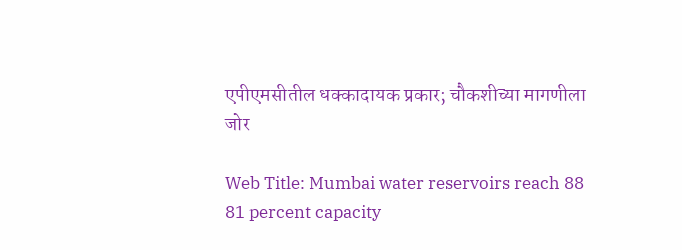एपीएमसीतील धक्कादायक प्रकार; चौकशीच्या मागणीला जोर

Web Title: Mumbai water reservoirs reach 88 81 percent capacity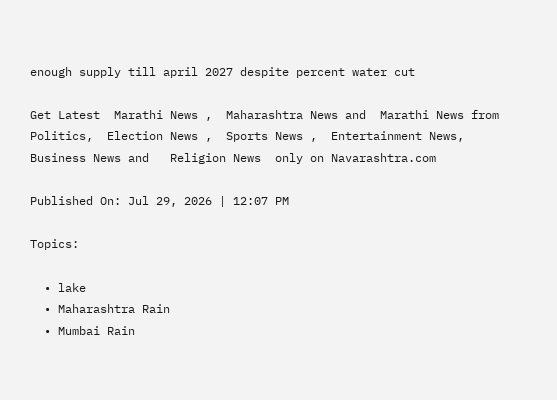enough supply till april 2027 despite percent water cut

Get Latest  Marathi News ,  Maharashtra News and  Marathi News from Politics,  Election News ,  Sports News ,  Entertainment News,  Business News and   Religion News  only on Navarashtra.com

Published On: Jul 29, 2026 | 12:07 PM

Topics:

  • lake
  • Maharashtra Rain
  • Mumbai Rain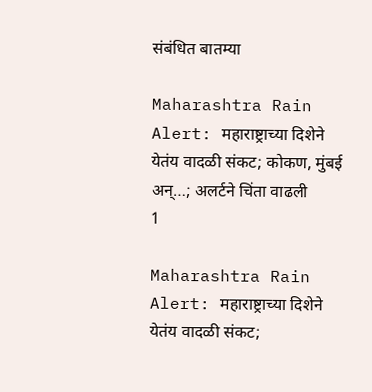संबंधित बातम्या

Maharashtra Rain Alert: महाराष्ट्राच्या दिशेने येतंय वादळी संकट; कोकण, मुंबई अन्…; अलर्टने चिंता वाढली
1

Maharashtra Rain Alert: महाराष्ट्राच्या दिशेने येतंय वादळी संकट;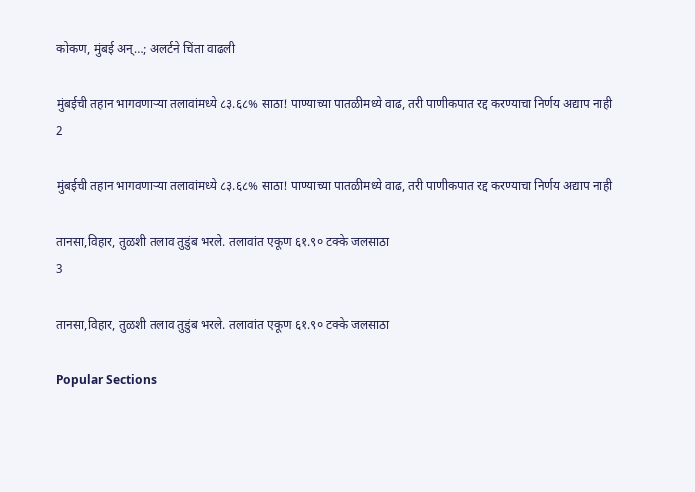कोकण, मुंबई अन्…; अलर्टने चिंता वाढली

मुंबईची तहान भागवणाऱ्या तलावांमध्ये ८३.६८% साठा! पाण्याच्या पातळीमध्ये वाढ, तरी पाणीकपात रद्द करण्याचा निर्णय अद्याप नाही
2

मुंबईची तहान भागवणाऱ्या तलावांमध्ये ८३.६८% साठा! पाण्याच्या पातळीमध्ये वाढ, तरी पाणीकपात रद्द करण्याचा निर्णय अद्याप नाही

तानसा,विहार, तुळशी तलाव तुडुंब भरले. तलावांत एकूण ६१.९० टक्के जलसाठा
3

तानसा,विहार, तुळशी तलाव तुडुंब भरले. तलावांत एकूण ६१.९० टक्के जलसाठा

Popular Sections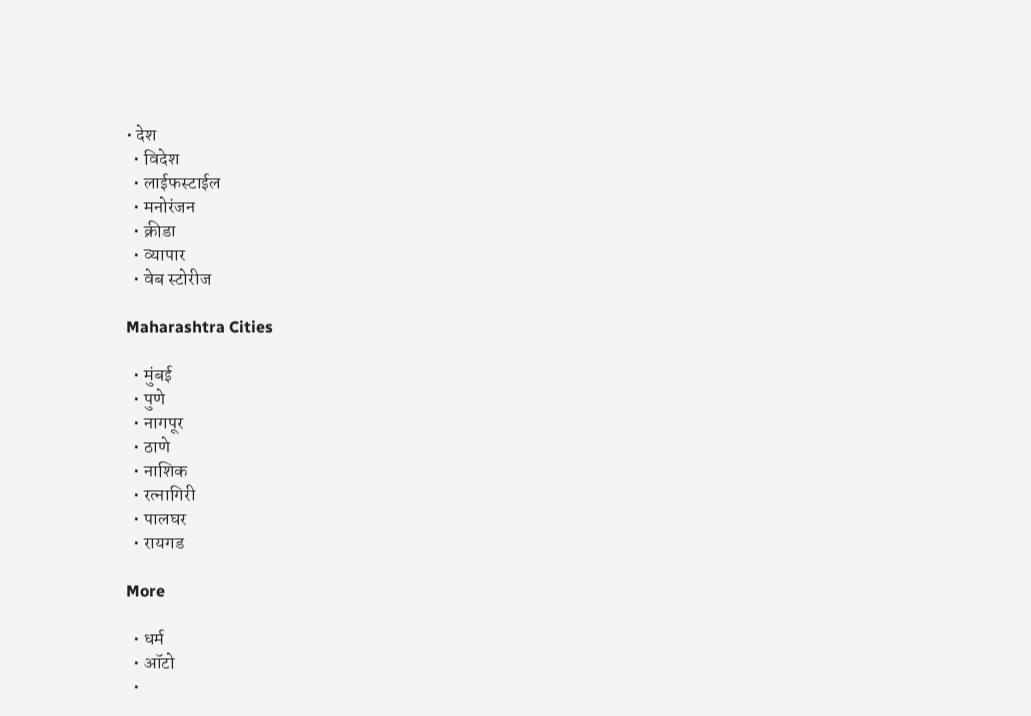• देश
  • विदेश
  • लाईफस्टाईल
  • मनोरंजन
  • क्रीडा
  • व्यापार
  • वेब स्टोरीज

Maharashtra Cities

  • मुंबई
  • पुणे
  • नागपूर
  • ठाणे
  • नाशिक
  • रत्नागिरी
  • पालघर
  • रायगड

More

  • धर्म
  • ऑटो
  •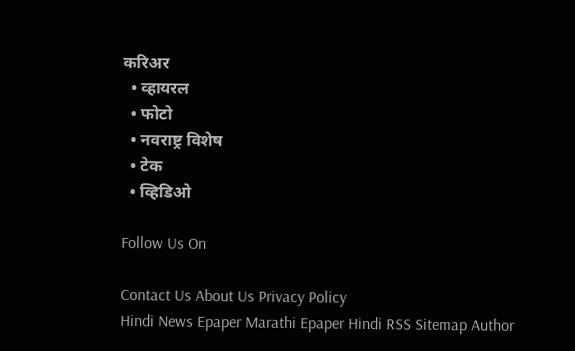करिअर
  • व्हायरल
  • फोटो
  • नवराष्ट्र विशेष
  • टेक
  • व्हिडिओ

Follow Us On

Contact Us About Us Privacy Policy
Hindi News Epaper Marathi Epaper Hindi RSS Sitemap Author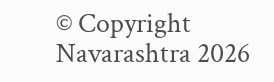© Copyright Navarashtra 2026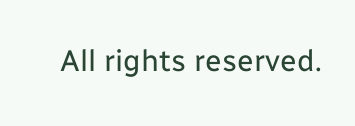All rights reserved.